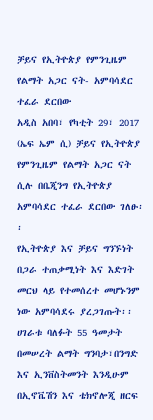ቻይና የኢትዮጵያ የምንጊዜም የልማት አጋር ናት- አምባሳደር ተፈራ ደርበው
አዲስ አበባ፣ የካቲት 29፣ 2017 (ኤፍ ኤም ሲ) ቻይና የኢትዮጵያ የምንጊዜም የልማት አጋር ናት ሲሉ በቤጂንግ የኢትዮጵያ አምባሳደር ተፈራ ደርበው ገለፁ፡፡
የኢትዮጵያ እና ቻይና ግንኙነት በጋራ ተጠቃሚነት እና እድገት መርህ ላይ የተመሰረተ መሆኑንም ነው አምባሳደሩ ያረጋገጡት፡፡
ሀገራቱ ባለፉት 55 ዓመታት በመሠረት ልማት ግንባታ፣በንግድ እና ኢንቨስትመንት እንዲሁም በኢኖቬሽን እና ቴክኖሎጂ ዘርፍ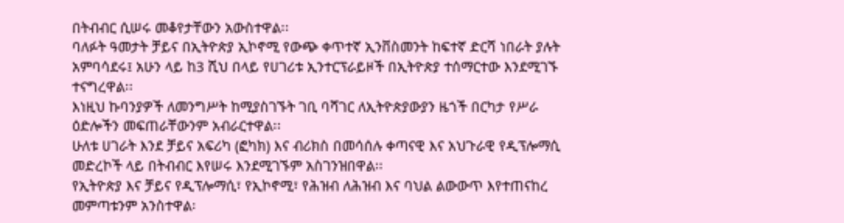በትብብር ሲሠሩ መቆየታቸውን አውስተዋል፡፡
ባለፉት ዓመታት ቻይና በኢትዮጵያ ኢኮኖሚ የውጭ ቀጥተኛ ኢንቨስመንት ከፍተኛ ድርሻ ነበራት ያሉት አምባሳደሩ፤ አሁን ላይ ከ3 ሺህ በላይ የሀገሪቱ ኢንተርፕራይዞች በኢትዮጵያ ተሰማርተው እንደሚገኙ ተናግረዋል፡፡
እነዚህ ኩባንያዎች ለመንግሥት ከሚያስገኙት ገቢ ባሻገር ለኢትዮጵያውያን ዜጎች በርካታ የሥራ ዕድሎችን መፍጠራቸውንም አብራርተዋል፡፡
ሁለቱ ሀገራት እንደ ቻይና አፍሪካ (ፎካክ) እና ብሪክስ በመሳሰሉ ቀጣናዊ እና አህጉራዊ የዲፕሎማሲ መድረኮች ላይ በትብብር እየሠሩ እንደሚገኙም አስገንዝበዋል፡፡
የኢትዮጵያ እና ቻይና የዲፕሎማሲ፣ የኢኮኖሚ፣ የሕዝብ ለሕዝብ እና ባህል ልውውጥ እየተጠናከረ መምጣቱንም አንስተዋል፡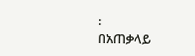፡
በአጠቃላይ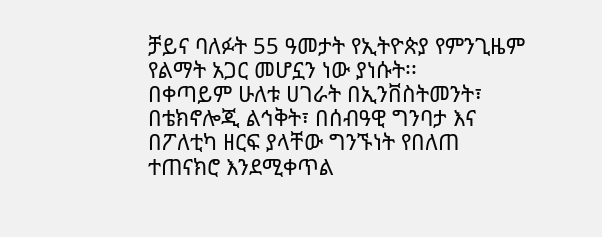ቻይና ባለፉት 55 ዓመታት የኢትዮጵያ የምንጊዜም የልማት አጋር መሆኗን ነው ያነሱት፡፡
በቀጣይም ሁለቱ ሀገራት በኢንቨስትመንት፣ በቴክኖሎጂ ልኅቅት፣ በሰብዓዊ ግንባታ እና በፖለቲካ ዘርፍ ያላቸው ግንኙነት የበለጠ ተጠናክሮ እንደሚቀጥል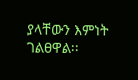ያላቸውን እምነት ገልፀዋል፡፡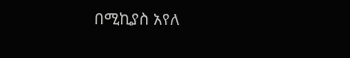በሚኪያስ አየለ